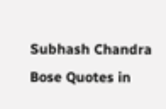Subhash Chandra Bose Quotes in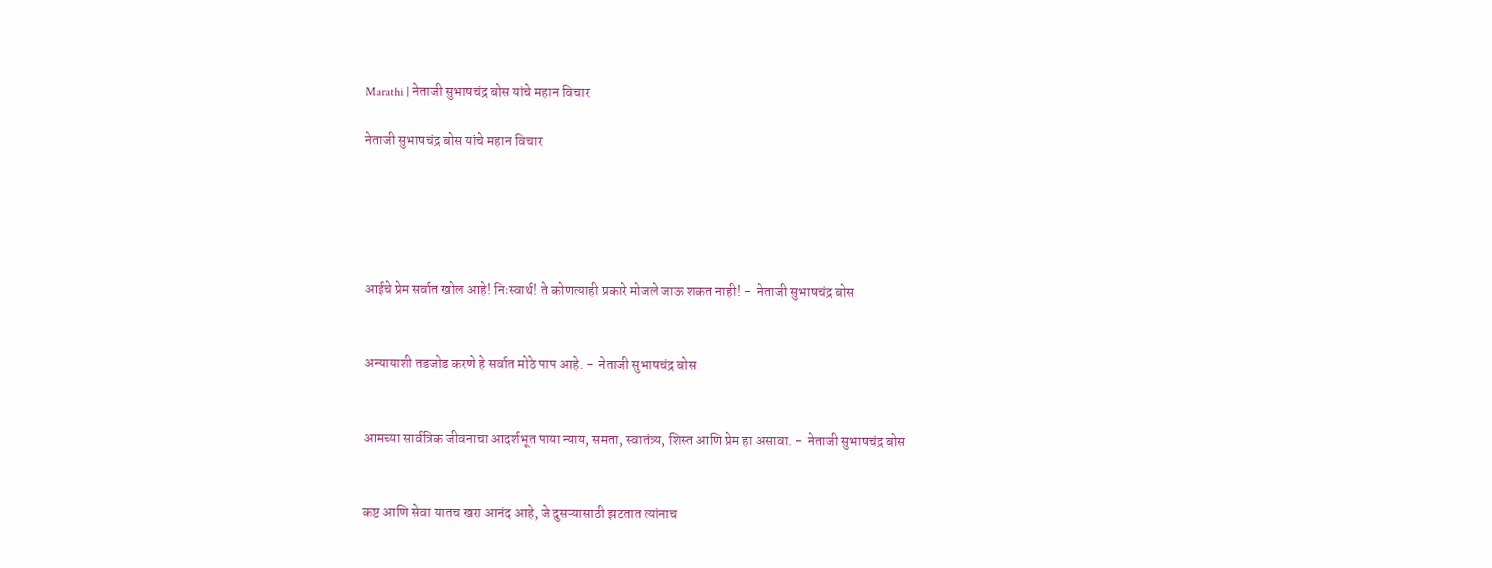Marathi | नेताजी सुभाषचंद्र बोस यांचे महान विचार

नेताजी सुभाषचंद्र बोस यांचे महान विचार





आईचे प्रेम सर्वात खोल आहे! निःस्वार्थ! ते कोणत्याही प्रकारे मोजले जाऊ शकत नाही! -  नेताजी सुभाषचंद्र बोस


अन्यायाशी तडजोड करणे हे सर्वात मोठे पाप आहे. -  नेताजी सुभाषचंद्र बोस


आमच्या सार्वत्रिक जीवनाचा आदर्शभूत पाया न्याय, समता, स्वातंत्र्य, शिस्त आणि प्रेम हा असावा. -  नेताजी सुभाषचंद्र बोस


कष्ट आणि सेवा यातच खरा आनंद आहे, जे दुसऱ्यासाठी झटतात त्यांनाच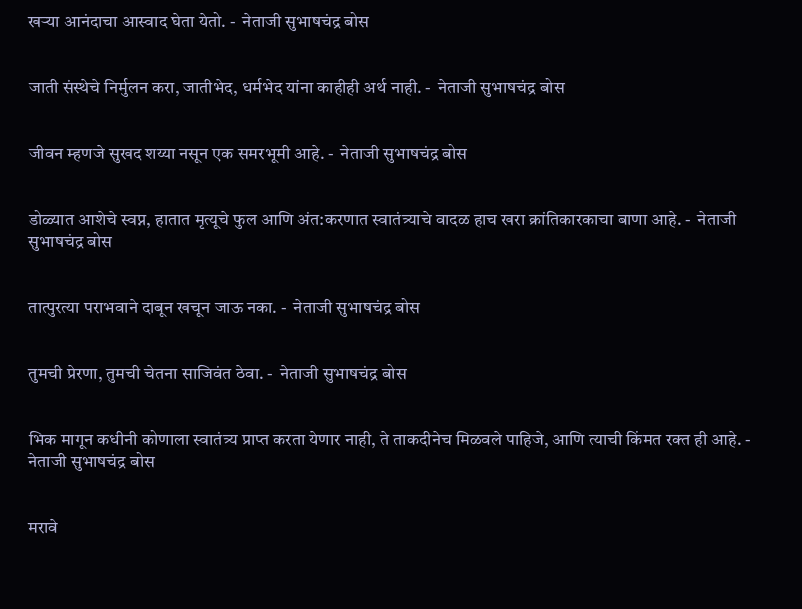खऱ्या आनंदाचा आस्वाद घेता येतो. -  नेताजी सुभाषचंद्र बोस


जाती संस्थेचे निर्मुलन करा, जातीभेद, धर्मभेद यांना काहीही अर्थ नाही. -  नेताजी सुभाषचंद्र बोस


जीवन म्हणजे सुखद शय्या नसून एक समरभूमी आहे. -  नेताजी सुभाषचंद्र बोस


डोळ्यात आशेचे स्वप्न, हातात मृत्यूचे फुल आणि अंत:करणात स्वातंत्र्याचे वादळ हाच खरा क्रांतिकारकाचा बाणा आहे. -  नेताजी सुभाषचंद्र बोस


तात्पुरत्या पराभवाने दाबून खचून जाऊ नका. -  नेताजी सुभाषचंद्र बोस


तुमची प्रेरणा, तुमची चेतना साजिवंत ठेवा. -  नेताजी सुभाषचंद्र बोस


भिक मागून कधीनी कोणाला स्वातंत्र्य प्राप्त करता येणार नाही, ते ताकदीनेच मिळवले पाहिजे, आणि त्याची किंमत रक्त ही आहे. -  नेताजी सुभाषचंद्र बोस


मरावे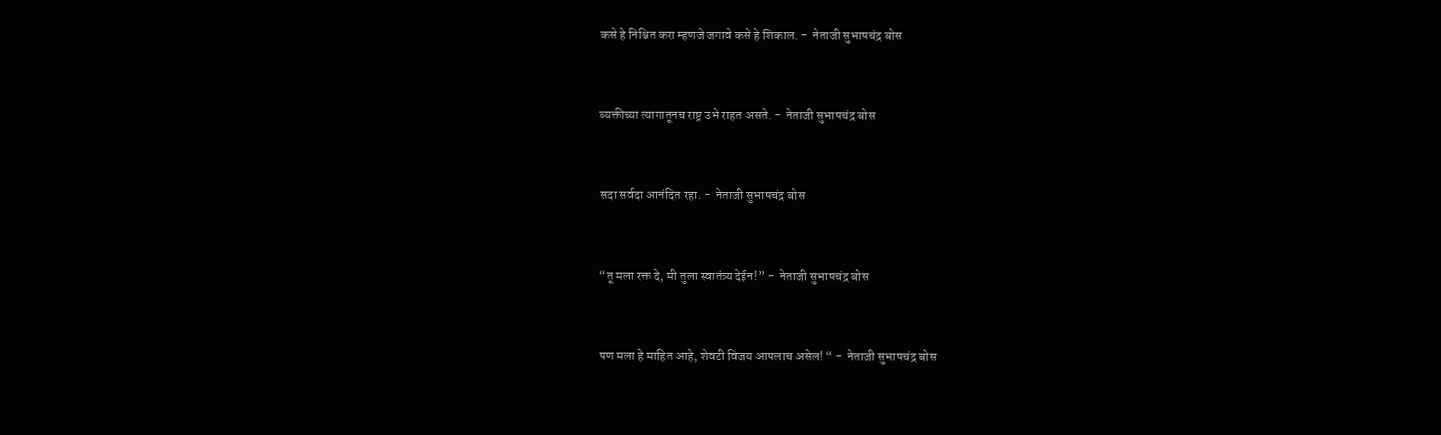कसे हे निश्चित करा म्हणजे जगावे कसे हे शिकाल. -  नेताजी सुभाषचंद्र बोस


व्यक्तीच्या त्यागातूनच राष्ट्र उभे राहत असते. -  नेताजी सुभाषचंद्र बोस


सदा सर्वदा आनंदित रहा. -  नेताजी सुभाषचंद्र बोस


“तू मला रक्त दे, मी तुला स्वातंत्र्य देईन!” -  नेताजी सुभाषचंद्र बोस


पण मला हे माहित आहे, शेवटी विजय आपलाच असेल! “ -  नेताजी सुभाषचंद्र बोस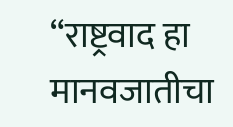“राष्ट्रवाद हा मानवजातीचा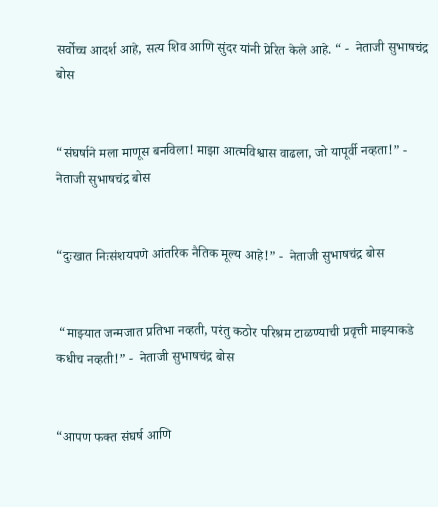सर्वोच्च आदर्श आहे, सत्य शिव आणि सुंदर यांनी प्रेरित केले आहे. “ -  नेताजी सुभाषचंद्र बोस


“संघर्षाने मला माणूस बनविला! माझा आत्मविश्वास वाढला, जो यापूर्वी नव्हता!” -  नेताजी सुभाषचंद्र बोस


“दुःखात निःसंशयपणे आंतरिक नैतिक मूल्य आहे!” -  नेताजी सुभाषचंद्र बोस


 “माझ्यात जन्मजात प्रतिभा नव्हती, परंतु कठोर परिश्रम टाळण्याची प्रवृत्ती माझ्याकडे कधीच नव्हती!” -  नेताजी सुभाषचंद्र बोस


“आपण फक्त संघर्ष आणि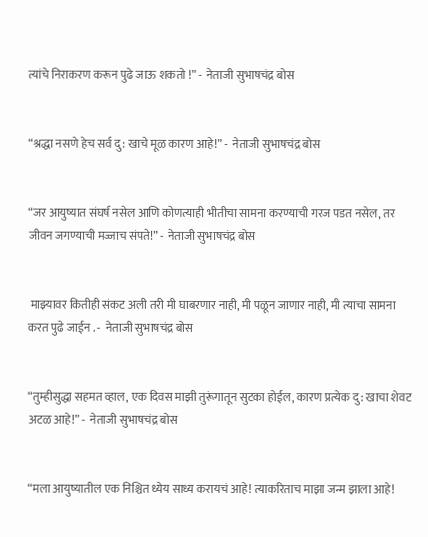त्यांचे निराकरण करून पुढे जाऊ शकतो !” -  नेताजी सुभाषचंद्र बोस


“श्रद्धा नसणे हेच सर्व दु: खाचे मूळ कारण आहे!” -  नेताजी सुभाषचंद्र बोस


“जर आयुष्यात संघर्ष नसेल आणि कोणत्याही भीतीचा सामना करण्याची गरज पडत नसेल, तर जीवन जगण्याची मज्जाच संपते!” -  नेताजी सुभाषचंद्र बोस


 माझ्यावर कितीही संकट अली तरी मी घाबरणार नाही, मी पळून जाणार नाही, मी त्याचा सामना करत पुढे जाईन . -  नेताजी सुभाषचंद्र बोस


“तुम्हीसुद्धा सहमत व्हाल, एक दिवस माझी तुरूंगातून सुटका होईल, कारण प्रत्येक दु: खाचा शेवट अटळ आहे!” -  नेताजी सुभाषचंद्र बोस


“मला आयुष्यातील एक निश्चित ध्येय साध्य करायचं आहे! त्याकरिताच माझा जन्म झाला आहे!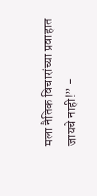मला नैतिक विचारांच्या प्रवाहात जायचे नाही!” -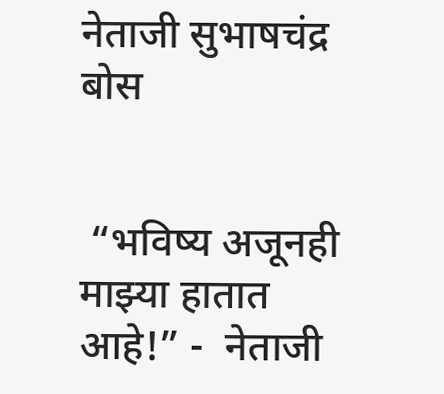नेताजी सुभाषचंद्र बोस


 “भविष्य अजूनही माझ्या हातात आहे!” -  नेताजी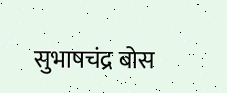सुभाषचंद्र बोस